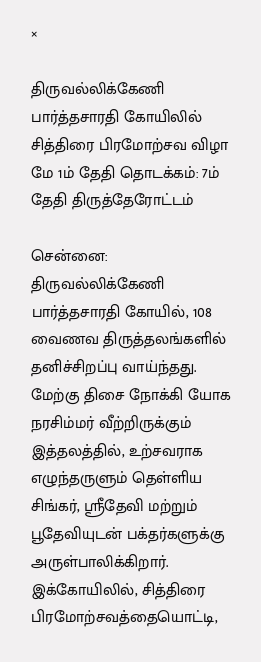×

திருவல்லிக்கேணி பார்த்தசாரதி கோயிலில் சித்திரை பிரமோற்சவ விழா மே 1ம் தேதி தொடக்கம்: 7ம் தேதி திருத்தேரோட்டம்

சென்னை: திருவல்லிக்கேணி பார்த்தசாரதி கோயில், 108 வைணவ திருத்தலங்களில் தனிச்சிறப்பு வாய்ந்தது. மேற்கு திசை நோக்கி யோக நரசிம்மர் வீற்றிருக்கும் இத்தலத்தில், உற்சவராக எழுந்தருளும் தெள்ளிய சிங்கர், ஸ்ரீதேவி மற்றும் பூதேவியுடன் பக்தர்களுக்கு அருள்பாலிக்கிறார். இக்கோயிலில், சித்திரை பிரமோற்சவத்தையொட்டி,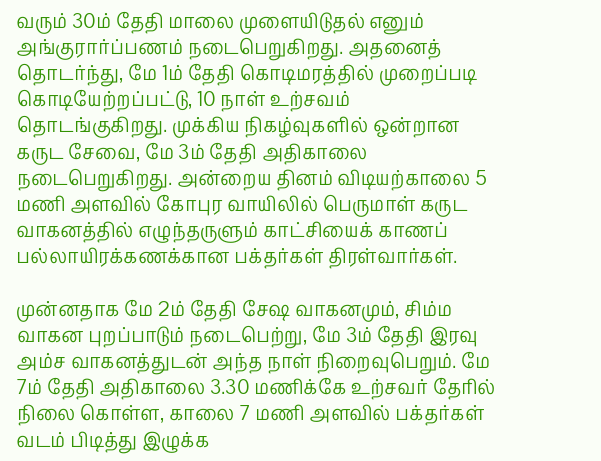வரும் 30ம் தேதி மாலை முளையிடுதல் எனும் அங்குரார்ப்பணம் நடைபெறுகிறது. அதனைத் தொடர்ந்து, மே 1ம் தேதி கொடிமரத்தில் முறைப்படி கொடியேற்றப்பட்டு, 10 நாள் உற்சவம் தொடங்குகிறது. முக்கிய நிகழ்வுகளில் ஒன்றான கருட சேவை, மே 3ம் தேதி அதிகாலை நடைபெறுகிறது. அன்றைய தினம் விடியற்காலை 5 மணி அளவில் கோபுர வாயிலில் பெருமாள் கருட வாகனத்தில் எழுந்தருளும் காட்சியைக் காணப் பல்லாயிரக்கணக்கான பக்தர்கள் திரள்வார்கள்.

முன்னதாக மே 2ம் தேதி சேஷ வாகனமும், சிம்ம வாகன புறப்பாடும் நடைபெற்று, மே 3ம் தேதி இரவு அம்ச வாகனத்துடன் அந்த நாள் நிறைவுபெறும். மே 7ம் தேதி அதிகாலை 3.30 மணிக்கே உற்சவர் தேரில் நிலை கொள்ள, காலை 7 மணி அளவில் பக்தர்கள் வடம் பிடித்து இழுக்க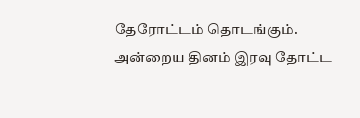தேரோட்டம் தொடங்கும். அன்றைய தினம் இரவு தோட்ட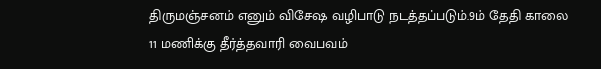திருமஞ்சனம் எனும் விசேஷ வழிபாடு நடத்தப்படும்.9ம் தேதி காலை 11 மணிக்கு தீர்த்தவாரி வைபவம்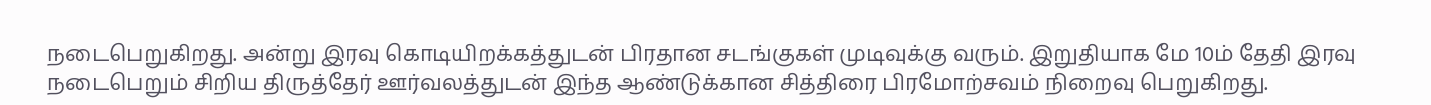நடைபெறுகிறது. அன்று இரவு கொடியிறக்கத்துடன் பிரதான சடங்குகள் முடிவுக்கு வரும். இறுதியாக மே 10ம் தேதி இரவு நடைபெறும் சிறிய திருத்தேர் ஊர்வலத்துடன் இந்த ஆண்டுக்கான சித்திரை பிரமோற்சவம் நிறைவு பெறுகிறது.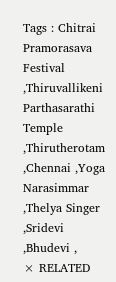Tags : Chitrai Pramorasava Festival ,Thiruvallikeni Parthasarathi Temple ,Thirutherotam ,Chennai ,Yoga Narasimmar ,Thelya Singer ,Sridevi ,Bhudevi ,
× RELATED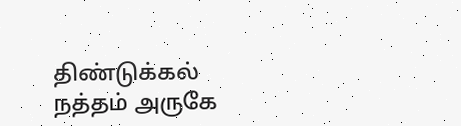திண்டுக்கல் நத்தம் அருகே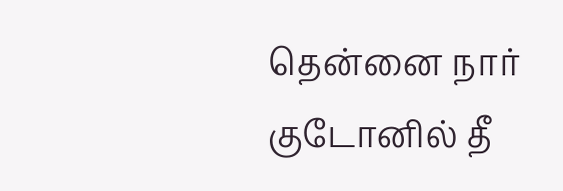தென்னை நார் குடோனில் தீ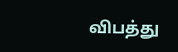விபத்து